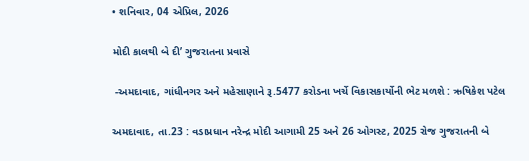• શનિવાર, 04 એપ્રિલ, 2026

મોદી કાલથી બે દી’ ગુજરાતના પ્રવાસે

 -અમદાવાદ, ગાંધીનગર અને મહેસાણાને રૂ.5477 કરોડના ખર્ચે વિકાસકાર્યોની ભેટ મળશે : ઋષિકેશ પટેલ

અમદાવાદ, તા.23 : વડાપ્રધાન નરેન્દ્ર મોદી આગામી 25 અને 26 ઓગસ્ટ, 2025 રોજ ગુજરાતની બે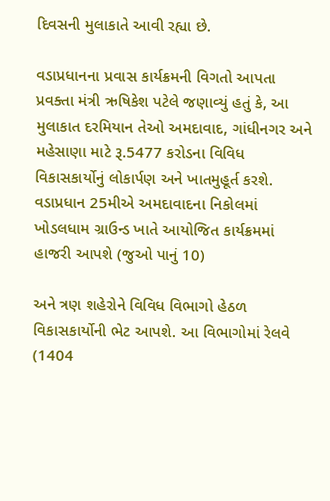દિવસની મુલાકાતે આવી રહ્યા છે.

વડાપ્રધાનના પ્રવાસ કાર્યક્રમની વિગતો આપતા પ્રવક્તા મંત્રી ઋષિકેશ પટેલે જણાવ્યું હતું કે, આ મુલાકાત દરમિયાન તેઓ અમદાવાદ, ગાંધીનગર અને મહેસાણા માટે રૂ.5477 કરોડના વિવિધ વિકાસકાર્યોનું લોકાર્પણ અને ખાતમુહૂર્ત કરશે. વડાપ્રધાન 25મીએ અમદાવાદના નિકોલમાં ખોડલધામ ગ્રાઉન્ડ ખાતે આયોજિત કાર્યક્રમમાં હાજરી આપશે (જુઓ પાનું 10)

અને ત્રણ શહેરોને વિવિધ વિભાગો હેઠળ વિકાસકાર્યોની ભેટ આપશે. આ વિભાગોમાં રેલવે (1404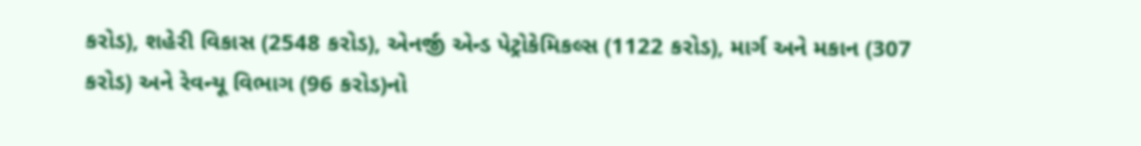કરોડ), શહેરી વિકાસ (2548 કરોડ), એનર્જી એન્ડ પેટ્રોકેમિકલ્સ (1122 કરોડ), માર્ગ અને મકાન (307 કરોડ) અને રેવન્યૂ વિભાગ (96 કરોડ)નો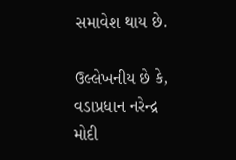સમાવેશ થાય છે.

ઉલ્લેખનીય છે કે, વડાપ્રધાન નરેન્દ્ર મોદી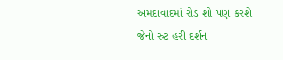અમદાવાદમાં રોડ શો પણ કરશે જેનો રુટ હરી દર્શન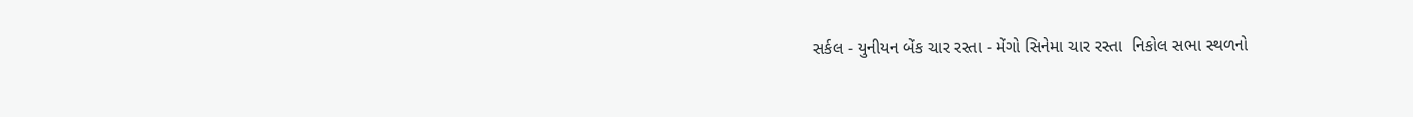સર્કલ - યુનીયન બેંક ચાર રસ્તા - મેંગો સિનેમા ચાર રસ્તા  નિકોલ સભા સ્થળનો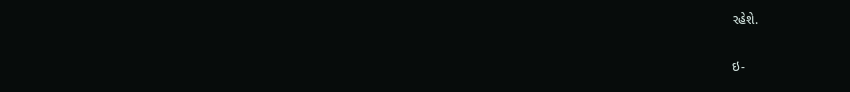રહેશે.

ઇ-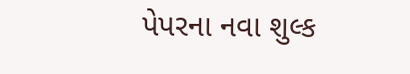પેપરના નવા શુલ્ક